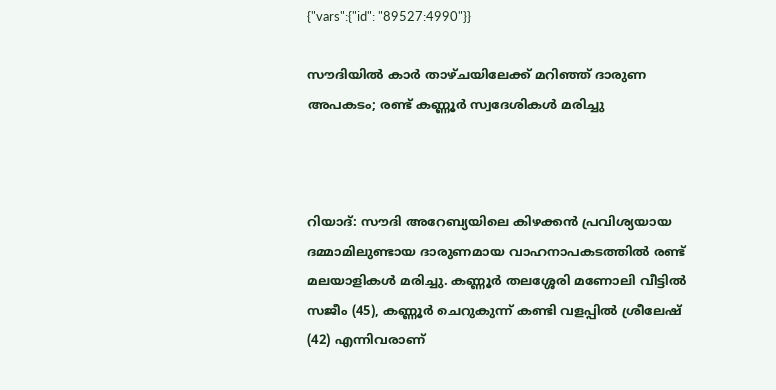{"vars":{"id": "89527:4990"}}

സൗദിയിൽ കാർ താഴ്ചയിലേക്ക് മറിഞ്ഞ് ദാരുണ അപകടം; രണ്ട് കണ്ണൂർ സ്വദേശികൾ മരിച്ചു



റിയാദ്: സൗദി അറേബ്യയിലെ കിഴക്കൻ പ്രവിശ്യയായ ദമ്മാമിലുണ്ടായ ദാരുണമായ വാഹനാപകടത്തിൽ രണ്ട് മലയാളികൾ മരിച്ചു. കണ്ണൂർ തലശ്ശേരി മണോലി വീട്ടിൽ സജീം (45), കണ്ണൂർ ചെറുകുന്ന് കണ്ടി വളപ്പിൽ ശ്രീലേഷ് (42) എന്നിവരാണ്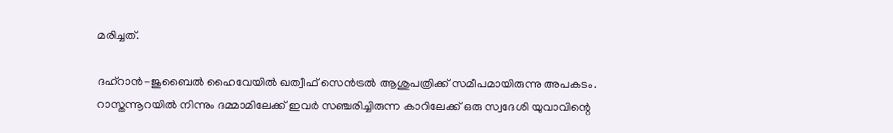മരിച്ചത്.

ദഹ്റാൻ-ജുബൈൽ ഹൈവേയിൽ ഖത്വീഫ് സെൻട്രൽ ആശുപത്രിക്ക് സമീപമായിരുന്നു അപകടം. റാസ്തന്നൂറയിൽ നിന്നും ദമ്മാമിലേക്ക് ഇവർ സഞ്ചരിച്ചിരുന്ന കാറിലേക്ക് ഒരു സ്വദേശി യുവാവിന്റെ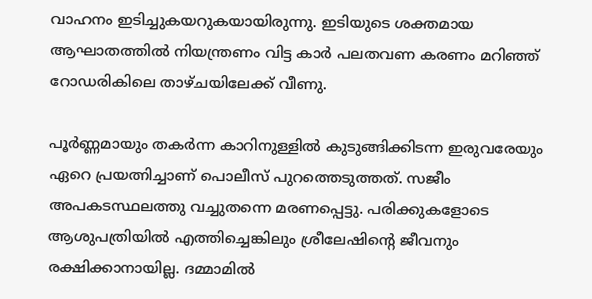വാഹനം ഇടിച്ചുകയറുകയായിരുന്നു. ഇടിയുടെ ശക്തമായ ആഘാതത്തിൽ നിയന്ത്രണം വിട്ട കാർ പലതവണ കരണം മറിഞ്ഞ് റോഡരികിലെ താഴ്ചയിലേക്ക് വീണു.

പൂർണ്ണമായും തകർന്ന കാറിനുള്ളിൽ കുടുങ്ങിക്കിടന്ന ഇരുവരേയും ഏറെ പ്രയത്നിച്ചാണ് പൊലീസ് പുറത്തെടുത്തത്. സജീം അപകടസ്ഥലത്തു വച്ചുതന്നെ മരണപ്പെട്ടു. പരിക്കുകളോടെ ആശുപത്രിയിൽ എത്തിച്ചെങ്കിലും ശ്രീലേഷിന്റെ ജീവനും രക്ഷിക്കാനായില്ല. ദമ്മാമിൽ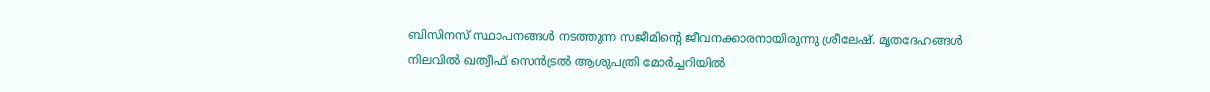ബിസിനസ് സ്ഥാപനങ്ങൾ നടത്തുന്ന സജീമിന്റെ ജീവനക്കാരനായിരുന്നു ശ്രീലേഷ്. മൃതദേഹങ്ങൾ നിലവിൽ ഖത്വീഫ് സെൻട്രൽ ആശുപത്രി മോർച്ചറിയിൽ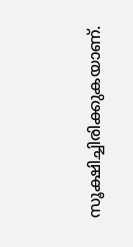സൂക്ഷിച്ചിരിക്കുകയാണ്.